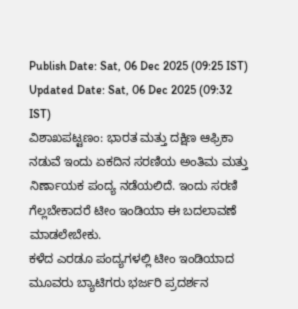Publish Date: Sat, 06 Dec 2025 (09:25 IST)
Updated Date: Sat, 06 Dec 2025 (09:32 IST)
ವಿಶಾಖಪಟ್ಟಣಂ: ಭಾರತ ಮತ್ತು ದಕ್ಷಿಣ ಆಫ್ರಿಕಾ ನಡುವೆ ಇಂದು ಏಕದಿನ ಸರಣಿಯ ಅಂತಿಮ ಮತ್ತು ನಿರ್ಣಾಯಕ ಪಂದ್ಯ ನಡೆಯಲಿದೆ. ಇಂದು ಸರಣಿ ಗೆಲ್ಲಬೇಕಾದರೆ ಟೀಂ ಇಂಡಿಯಾ ಈ ಬದಲಾವಣೆ ಮಾಡಲೇಬೇಕು.
ಕಳೆದ ಎರಡೂ ಪಂದ್ಯಗಳಲ್ಲಿ ಟೀಂ ಇಂಡಿಯಾದ ಮೂವರು ಬ್ಯಾಟಿಗರು ಭರ್ಜರಿ ಪ್ರದರ್ಶನ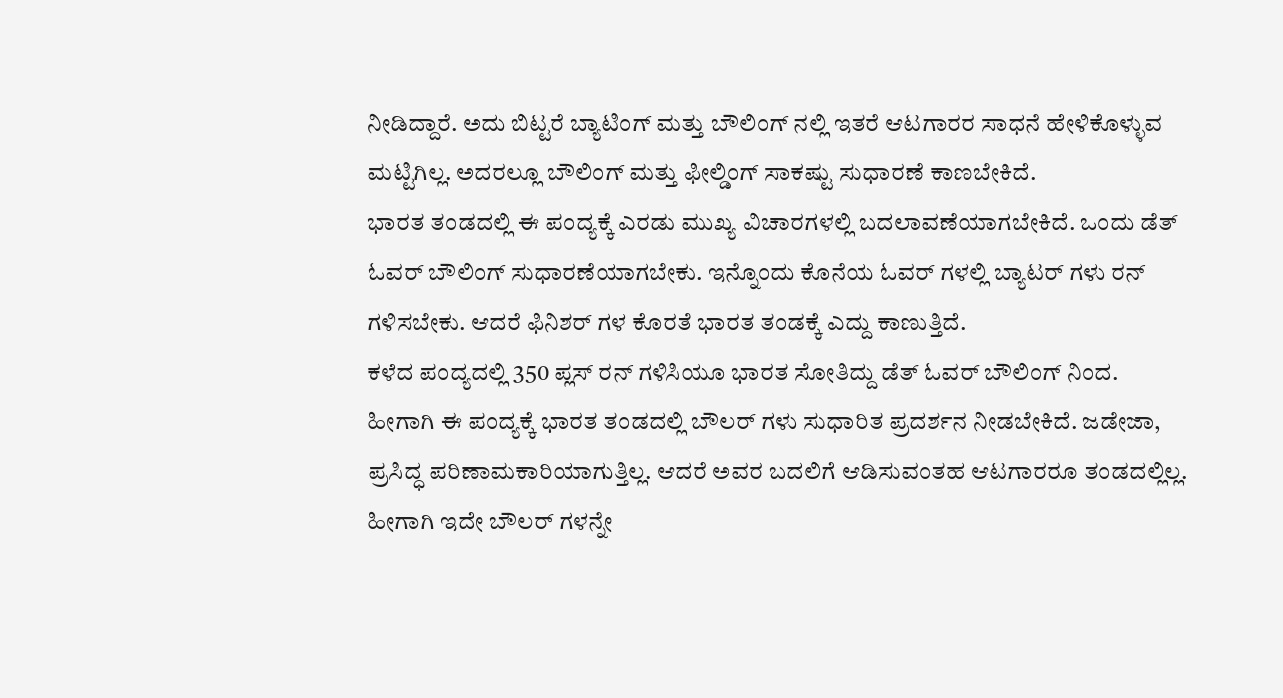ನೀಡಿದ್ದಾರೆ. ಅದು ಬಿಟ್ಟರೆ ಬ್ಯಾಟಿಂಗ್ ಮತ್ತು ಬೌಲಿಂಗ್ ನಲ್ಲಿ ಇತರೆ ಆಟಗಾರರ ಸಾಧನೆ ಹೇಳಿಕೊಳ್ಳುವ ಮಟ್ಟಿಗಿಲ್ಲ. ಅದರಲ್ಲೂ ಬೌಲಿಂಗ್ ಮತ್ತು ಫೀಲ್ಡಿಂಗ್ ಸಾಕಷ್ಟು ಸುಧಾರಣೆ ಕಾಣಬೇಕಿದೆ.
ಭಾರತ ತಂಡದಲ್ಲಿ ಈ ಪಂದ್ಯಕ್ಕೆ ಎರಡು ಮುಖ್ಯ ವಿಚಾರಗಳಲ್ಲಿ ಬದಲಾವಣೆಯಾಗಬೇಕಿದೆ. ಒಂದು ಡೆತ್ ಓವರ್ ಬೌಲಿಂಗ್ ಸುಧಾರಣೆಯಾಗಬೇಕು. ಇನ್ನೊಂದು ಕೊನೆಯ ಓವರ್ ಗಳಲ್ಲಿ ಬ್ಯಾಟರ್ ಗಳು ರನ್ ಗಳಿಸಬೇಕು. ಆದರೆ ಫಿನಿಶರ್ ಗಳ ಕೊರತೆ ಭಾರತ ತಂಡಕ್ಕೆ ಎದ್ದು ಕಾಣುತ್ತಿದೆ.
ಕಳೆದ ಪಂದ್ಯದಲ್ಲಿ 350 ಪ್ಲಸ್ ರನ್ ಗಳಿಸಿಯೂ ಭಾರತ ಸೋತಿದ್ದು ಡೆತ್ ಓವರ್ ಬೌಲಿಂಗ್ ನಿಂದ. ಹೀಗಾಗಿ ಈ ಪಂದ್ಯಕ್ಕೆ ಭಾರತ ತಂಡದಲ್ಲಿ ಬೌಲರ್ ಗಳು ಸುಧಾರಿತ ಪ್ರದರ್ಶನ ನೀಡಬೇಕಿದೆ. ಜಡೇಜಾ, ಪ್ರಸಿದ್ಧ ಪರಿಣಾಮಕಾರಿಯಾಗುತ್ತಿಲ್ಲ. ಆದರೆ ಅವರ ಬದಲಿಗೆ ಆಡಿಸುವಂತಹ ಆಟಗಾರರೂ ತಂಡದಲ್ಲಿಲ್ಲ. ಹೀಗಾಗಿ ಇದೇ ಬೌಲರ್ ಗಳನ್ನೇ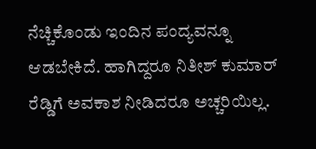ನೆಚ್ಚಿಕೊಂಡು ಇಂದಿನ ಪಂದ್ಯವನ್ನೂ ಆಡಬೇಕಿದೆ. ಹಾಗಿದ್ದರೂ ನಿತೀಶ್ ಕುಮಾರ್ ರೆಡ್ಡಿಗೆ ಅವಕಾಶ ನೀಡಿದರೂ ಅಚ್ಚರಿಯಿಲ್ಲ.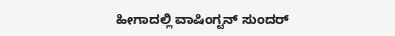ಹೀಗಾದಲ್ಲಿ ವಾಷಿಂಗ್ಟನ್ ಸುಂದರ್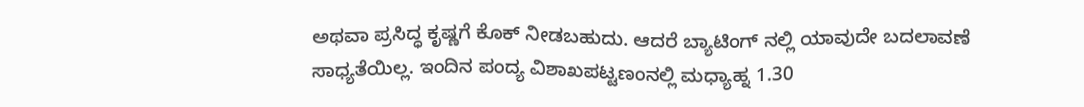ಅಥವಾ ಪ್ರಸಿದ್ಧ ಕೃಷ್ಣಗೆ ಕೊಕ್ ನೀಡಬಹುದು. ಆದರೆ ಬ್ಯಾಟಿಂಗ್ ನಲ್ಲಿ ಯಾವುದೇ ಬದಲಾವಣೆ ಸಾಧ್ಯತೆಯಿಲ್ಲ. ಇಂದಿನ ಪಂದ್ಯ ವಿಶಾಖಪಟ್ಟಣಂನಲ್ಲಿ ಮಧ್ಯಾಹ್ನ 1.30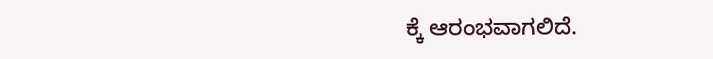ಕ್ಕೆ ಆರಂಭವಾಗಲಿದೆ.